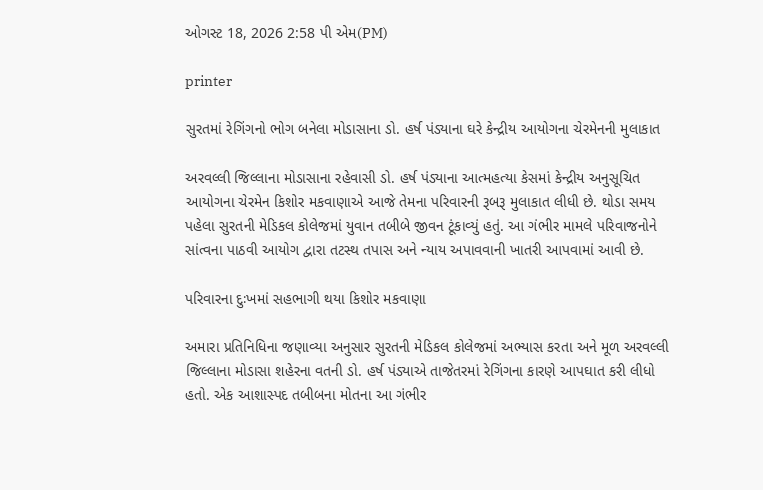ઓગસ્ટ 18, 2026 2:58 પી એમ(PM)

printer

સુરતમાં રેગિંગનો ભોગ બનેલા મોડાસાના ડો. હર્ષ પંડ્યાના ઘરે કેન્દ્રીય આયોગના ચેરમેનની મુલાકાત

અરવલ્લી જિલ્લાના મોડાસાના રહેવાસી ડો. હર્ષ પંડ્યાના આત્મહત્યા કેસમાં કેન્દ્રીય અનુસૂચિત આયોગના ચેરમેન કિશોર મકવાણાએ આજે તેમના પરિવારની રૂબરૂ મુલાકાત લીધી છે. થોડા સમય પહેલા સુરતની મેડિકલ કોલેજમાં યુવાન તબીબે જીવન ટૂંકાવ્યું હતું. આ ગંભીર મામલે પરિવાજનોને સાંત્વના પાઠવી આયોગ દ્વારા તટસ્થ તપાસ અને ન્યાય અપાવવાની ખાતરી આપવામાં આવી છે.

પરિવારના દુઃખમાં સહભાગી થયા કિશોર મકવાણા

અમારા પ્રતિનિધિના જણાવ્યા અનુસાર સુરતની મેડિકલ કોલેજમાં અભ્યાસ કરતા અને મૂળ અરવલ્લી જિલ્લાના મોડાસા શહેરના વતની ડો. હર્ષ પંડ્યાએ તાજેતરમાં રેગિંગના કારણે આપઘાત કરી લીધો હતો. એક આશાસ્પદ તબીબના મોતના આ ગંભીર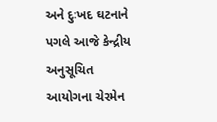અને દુઃખદ ઘટનાને પગલે આજે કેન્દ્રીય અનુસૂચિત આયોગના ચેરમેન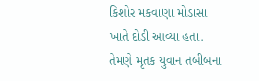કિશોર મકવાણા મોડાસા ખાતે દોડી આવ્યા હતા. તેમણે મૃતક યુવાન તબીબના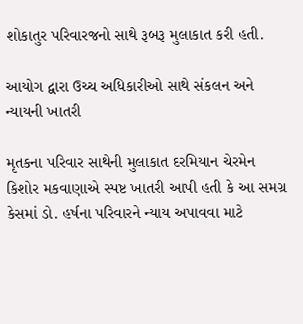શોકાતુર પરિવારજનો સાથે રૂબરૂ મુલાકાત કરી હતી.

આયોગ દ્વારા ઉચ્ચ અધિકારીઓ સાથે સંકલન અને ન્યાયની ખાતરી

મૃતકના પરિવાર સાથેની મુલાકાત દરમિયાન ચેરમેન કિશોર મકવાણાએ સ્પષ્ટ ખાતરી આપી હતી કે આ સમગ્ર કેસમાં ડો. હર્ષના પરિવારને ન્યાય અપાવવા માટે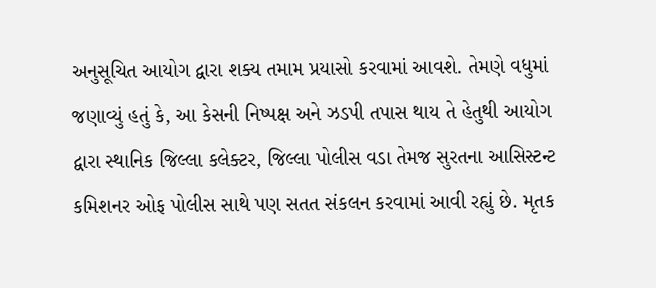અનુસૂચિત આયોગ દ્વારા શક્ય તમામ પ્રયાસો કરવામાં આવશે. તેમણે વધુમાં જણાવ્યું હતું કે, આ કેસની નિષ્પક્ષ અને ઝડપી તપાસ થાય તે હેતુથી આયોગ દ્વારા સ્થાનિક જિલ્લા કલેક્ટર, જિલ્લા પોલીસ વડા તેમજ સુરતના આસિસ્ટન્ટ કમિશનર ઓફ પોલીસ સાથે પણ સતત સંકલન કરવામાં આવી રહ્યું છે. મૃતક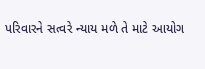પરિવારને સત્વરે ન્યાય મળે તે માટે આયોગ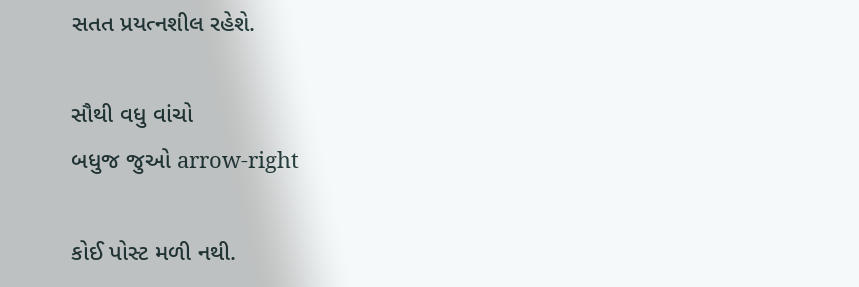સતત પ્રયત્નશીલ રહેશે.

સૌથી વધુ વાંચો
બધુજ જુઓ arrow-right

કોઈ પોસ્ટ મળી નથી.